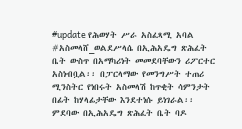#update የሕወሃት ሥራ አስፈጻሚ አባል #አስመላሸ_ወልደሥላሴ በኢሕአዴግ ጽሕፈት ቤት ውስጥ በአማካሪነት መመደባቸውን ሪፖርተር አስነብቧል፡፡ በፓርላማው የመንግሥት ተጠሪ ሚንስትር የነበሩት አስመላሽ ከጥቂት ሳምንታት በፊት ከሃላፊታቸው እንደተነሱ ይነገራል፡፡ ምደባው በኢሕአዴግ ጽሕፈት ቤት ባዶ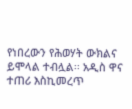የነበረውን የሕወሃት ውክልና ይሞላል ተብሏል፡፡ አዲስ ዋና ተጠሪ እስኪመረጥ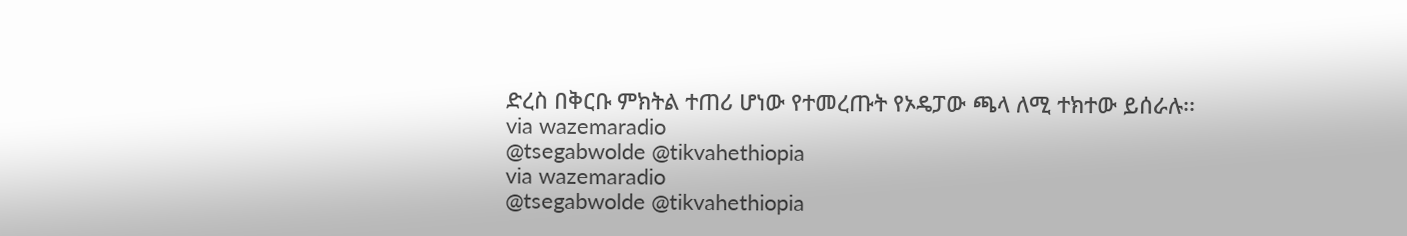ድረስ በቅርቡ ምክትል ተጠሪ ሆነው የተመረጡት የኦዴፓው ጫላ ለሚ ተክተው ይሰራሉ፡፡
via wazemaradio
@tsegabwolde @tikvahethiopia
via wazemaradio
@tsegabwolde @tikvahethiopia